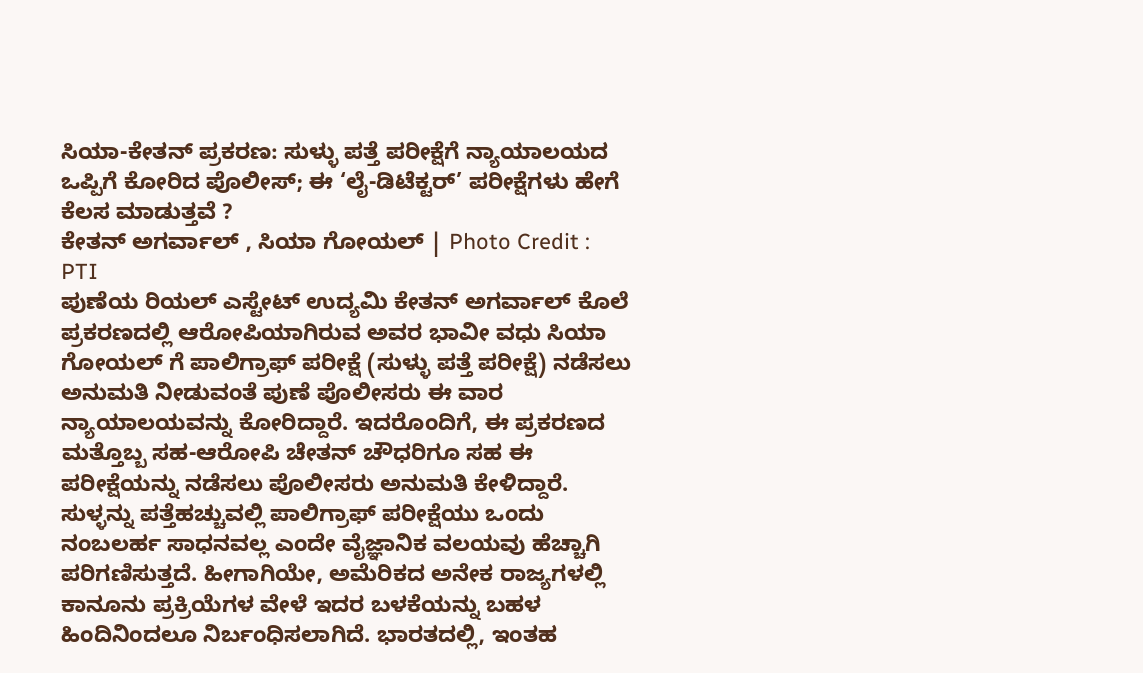ಸಿಯಾ-ಕೇತನ್ ಪ್ರಕರಣ: ಸುಳ್ಳು ಪತ್ತೆ ಪರೀಕ್ಷೆಗೆ ನ್ಯಾಯಾಲಯದ ಒಪ್ಪಿಗೆ ಕೋರಿದ ಪೊಲೀಸ್; ಈ ‘ಲೈ-ಡಿಟೆಕ್ಟರ್’ ಪರೀಕ್ಷೆಗಳು ಹೇಗೆ ಕೆಲಸ ಮಾಡುತ್ತವೆ ?
ಕೇತನ್ ಅಗರ್ವಾಲ್ , ಸಿಯಾ ಗೋಯಲ್ | Photo Credit : PTI
ಪುಣೆಯ ರಿಯಲ್ ಎಸ್ಟೇಟ್ ಉದ್ಯಮಿ ಕೇತನ್ ಅಗರ್ವಾಲ್ ಕೊಲೆ ಪ್ರಕರಣದಲ್ಲಿ ಆರೋಪಿಯಾಗಿರುವ ಅವರ ಭಾವೀ ವಧು ಸಿಯಾ ಗೋಯಲ್ ಗೆ ಪಾಲಿಗ್ರಾಫ್ ಪರೀಕ್ಷೆ (ಸುಳ್ಳು ಪತ್ತೆ ಪರೀಕ್ಷೆ) ನಡೆಸಲು ಅನುಮತಿ ನೀಡುವಂತೆ ಪುಣೆ ಪೊಲೀಸರು ಈ ವಾರ ನ್ಯಾಯಾಲಯವನ್ನು ಕೋರಿದ್ದಾರೆ. ಇದರೊಂದಿಗೆ, ಈ ಪ್ರಕರಣದ ಮತ್ತೊಬ್ಬ ಸಹ-ಆರೋಪಿ ಚೇತನ್ ಚೌಧರಿಗೂ ಸಹ ಈ ಪರೀಕ್ಷೆಯನ್ನು ನಡೆಸಲು ಪೊಲೀಸರು ಅನುಮತಿ ಕೇಳಿದ್ದಾರೆ.
ಸುಳ್ಳನ್ನು ಪತ್ತೆಹಚ್ಚುವಲ್ಲಿ ಪಾಲಿಗ್ರಾಫ್ ಪರೀಕ್ಷೆಯು ಒಂದು ನಂಬಲರ್ಹ ಸಾಧನವಲ್ಲ ಎಂದೇ ವೈಜ್ಞಾನಿಕ ವಲಯವು ಹೆಚ್ಚಾಗಿ ಪರಿಗಣಿಸುತ್ತದೆ. ಹೀಗಾಗಿಯೇ, ಅಮೆರಿಕದ ಅನೇಕ ರಾಜ್ಯಗಳಲ್ಲಿ ಕಾನೂನು ಪ್ರಕ್ರಿಯೆಗಳ ವೇಳೆ ಇದರ ಬಳಕೆಯನ್ನು ಬಹಳ ಹಿಂದಿನಿಂದಲೂ ನಿರ್ಬಂಧಿಸಲಾಗಿದೆ. ಭಾರತದಲ್ಲಿ, ಇಂತಹ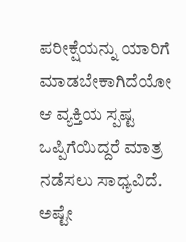ಪರೀಕ್ಷೆಯನ್ನು ಯಾರಿಗೆ ಮಾಡಬೇಕಾಗಿದೆಯೋ ಆ ವ್ಯಕ್ತಿಯ ಸ್ಪಷ್ಟ ಒಪ್ಪಿಗೆಯಿದ್ದರೆ ಮಾತ್ರ ನಡೆಸಲು ಸಾಧ್ಯವಿದೆ. ಅಷ್ಟೇ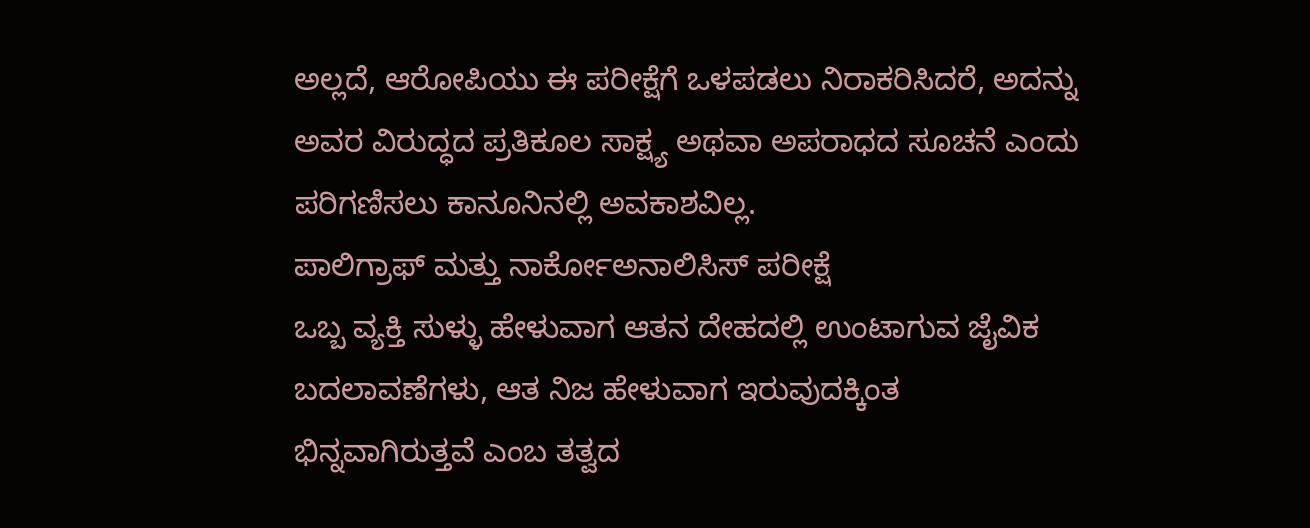ಅಲ್ಲದೆ, ಆರೋಪಿಯು ಈ ಪರೀಕ್ಷೆಗೆ ಒಳಪಡಲು ನಿರಾಕರಿಸಿದರೆ, ಅದನ್ನು ಅವರ ವಿರುದ್ಧದ ಪ್ರತಿಕೂಲ ಸಾಕ್ಷ್ಯ ಅಥವಾ ಅಪರಾಧದ ಸೂಚನೆ ಎಂದು ಪರಿಗಣಿಸಲು ಕಾನೂನಿನಲ್ಲಿ ಅವಕಾಶವಿಲ್ಲ.
ಪಾಲಿಗ್ರಾಫ್ ಮತ್ತು ನಾರ್ಕೋಅನಾಲಿಸಿಸ್ ಪರೀಕ್ಷೆ
ಒಬ್ಬ ವ್ಯಕ್ತಿ ಸುಳ್ಳು ಹೇಳುವಾಗ ಆತನ ದೇಹದಲ್ಲಿ ಉಂಟಾಗುವ ಜೈವಿಕ ಬದಲಾವಣೆಗಳು, ಆತ ನಿಜ ಹೇಳುವಾಗ ಇರುವುದಕ್ಕಿಂತ ಭಿನ್ನವಾಗಿರುತ್ತವೆ ಎಂಬ ತತ್ವದ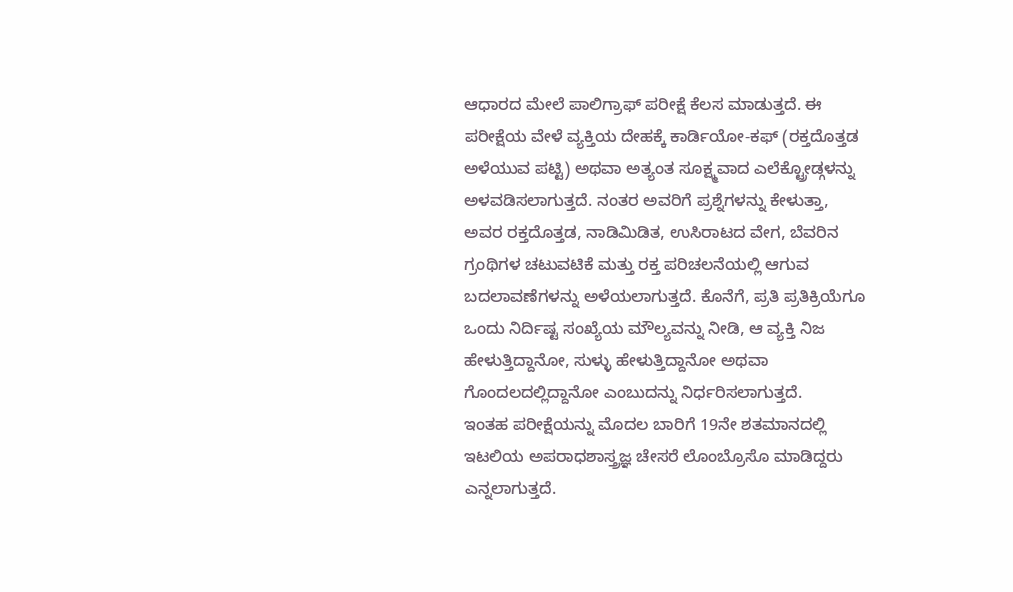ಆಧಾರದ ಮೇಲೆ ಪಾಲಿಗ್ರಾಫ್ ಪರೀಕ್ಷೆ ಕೆಲಸ ಮಾಡುತ್ತದೆ. ಈ ಪರೀಕ್ಷೆಯ ವೇಳೆ ವ್ಯಕ್ತಿಯ ದೇಹಕ್ಕೆ ಕಾರ್ಡಿಯೋ-ಕಫ್ (ರಕ್ತದೊತ್ತಡ ಅಳೆಯುವ ಪಟ್ಟಿ) ಅಥವಾ ಅತ್ಯಂತ ಸೂಕ್ಷ್ಮವಾದ ಎಲೆಕ್ಟ್ರೋಡ್ಗಳನ್ನು ಅಳವಡಿಸಲಾಗುತ್ತದೆ. ನಂತರ ಅವರಿಗೆ ಪ್ರಶ್ನೆಗಳನ್ನು ಕೇಳುತ್ತಾ, ಅವರ ರಕ್ತದೊತ್ತಡ, ನಾಡಿಮಿಡಿತ, ಉಸಿರಾಟದ ವೇಗ, ಬೆವರಿನ ಗ್ರಂಥಿಗಳ ಚಟುವಟಿಕೆ ಮತ್ತು ರಕ್ತ ಪರಿಚಲನೆಯಲ್ಲಿ ಆಗುವ ಬದಲಾವಣೆಗಳನ್ನು ಅಳೆಯಲಾಗುತ್ತದೆ. ಕೊನೆಗೆ, ಪ್ರತಿ ಪ್ರತಿಕ್ರಿಯೆಗೂ ಒಂದು ನಿರ್ದಿಷ್ಟ ಸಂಖ್ಯೆಯ ಮೌಲ್ಯವನ್ನು ನೀಡಿ, ಆ ವ್ಯಕ್ತಿ ನಿಜ ಹೇಳುತ್ತಿದ್ದಾನೋ, ಸುಳ್ಳು ಹೇಳುತ್ತಿದ್ದಾನೋ ಅಥವಾ ಗೊಂದಲದಲ್ಲಿದ್ದಾನೋ ಎಂಬುದನ್ನು ನಿರ್ಧರಿಸಲಾಗುತ್ತದೆ.
ಇಂತಹ ಪರೀಕ್ಷೆಯನ್ನು ಮೊದಲ ಬಾರಿಗೆ 19ನೇ ಶತಮಾನದಲ್ಲಿ ಇಟಲಿಯ ಅಪರಾಧಶಾಸ್ತ್ರಜ್ಞ ಚೇಸರೆ ಲೊಂಬ್ರೊಸೊ ಮಾಡಿದ್ದರು ಎನ್ನಲಾಗುತ್ತದೆ.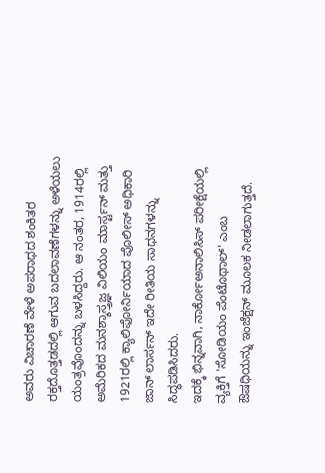ಅವರು ವಿಚಾರಣೆ ವೇಳೆ ಅಪರಾಧದ ಶಂಕಿತರ ರಕ್ತದೊತ್ತಡದಲ್ಲಿ ಆಗುವ ಬದಲಾವಣೆಗಳನ್ನು ಅಳೆಯಲು ಯಂತ್ರವೊಂದನ್ನು ಬಳಸಿದ್ದರು. ಆ ನಂತರ, 1914ರಲ್ಲಿ ಅಮೆರಿಕದ ಮನಶ್ಶಾಸ್ತ್ರಜ್ಞ ವಿಲಿಯಂ ಮಾರ್ಸ್ಟನ್ ಮತ್ತು 1921ರಲ್ಲಿ ಕ್ಯಾಲಿಫೋರ್ನಿಯಾದ ಪೊಲೀಸ್ ಅಧಿಕಾರಿ ಜಾನ್ ಲಾರ್ಸನ್ ಇದೇ ರೀತಿಯ ಸಾಧನಗಳನ್ನು ಸಿದ್ಧಪಡಿಸಿದರು.
ಇದಕ್ಕೆ ಭಿನ್ನವಾಗಿ, ನಾರ್ಕೋಅನಾಲಿಸಿಸ್ ಪರೀಕ್ಷೆಯಲ್ಲಿ ವ್ಯಕ್ತಿಗೆ 'ಸೋಡಿಯಂ ಪೆಂಟೊಥಾಲ್' ಎಂಬ ಔಷಧಿಯನ್ನು ಇಂಜೆಕ್ಷನ್ ಮೂಲಕ ನೀಡಲಾಗುತ್ತದೆ.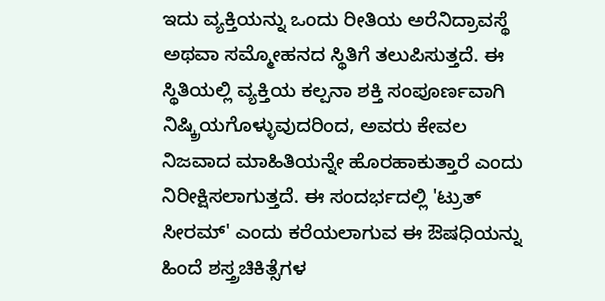ಇದು ವ್ಯಕ್ತಿಯನ್ನು ಒಂದು ರೀತಿಯ ಅರೆನಿದ್ರಾವಸ್ಥೆ ಅಥವಾ ಸಮ್ಮೋಹನದ ಸ್ಥಿತಿಗೆ ತಲುಪಿಸುತ್ತದೆ. ಈ ಸ್ಥಿತಿಯಲ್ಲಿ ವ್ಯಕ್ತಿಯ ಕಲ್ಪನಾ ಶಕ್ತಿ ಸಂಪೂರ್ಣವಾಗಿ ನಿಷ್ಕ್ರಿಯಗೊಳ್ಳುವುದರಿಂದ, ಅವರು ಕೇವಲ ನಿಜವಾದ ಮಾಹಿತಿಯನ್ನೇ ಹೊರಹಾಕುತ್ತಾರೆ ಎಂದು ನಿರೀಕ್ಷಿಸಲಾಗುತ್ತದೆ. ಈ ಸಂದರ್ಭದಲ್ಲಿ 'ಟ್ರುತ್ ಸೀರಮ್' ಎಂದು ಕರೆಯಲಾಗುವ ಈ ಔಷಧಿಯನ್ನು ಹಿಂದೆ ಶಸ್ತ್ರಚಿಕಿತ್ಸೆಗಳ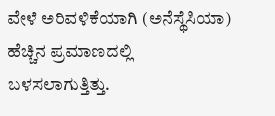ವೇಳೆ ಅರಿವಳಿಕೆಯಾಗಿ (ಅನೆಸ್ಥೆಸಿಯಾ) ಹೆಚ್ಚಿನ ಪ್ರಮಾಣದಲ್ಲಿ ಬಳಸಲಾಗುತ್ತಿತ್ತು.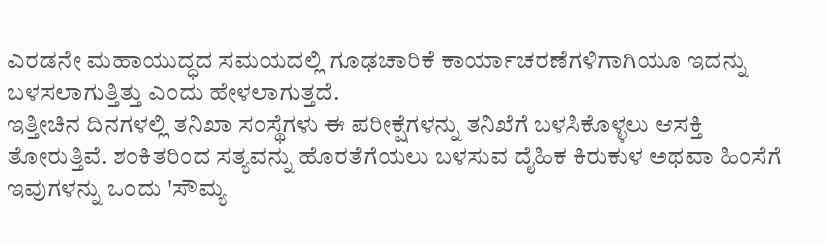ಎರಡನೇ ಮಹಾಯುದ್ಧದ ಸಮಯದಲ್ಲಿ ಗೂಢಚಾರಿಕೆ ಕಾರ್ಯಾಚರಣೆಗಳಿಗಾಗಿಯೂ ಇದನ್ನು ಬಳಸಲಾಗುತ್ತಿತ್ತು ಎಂದು ಹೇಳಲಾಗುತ್ತದೆ.
ಇತ್ತೀಚಿನ ದಿನಗಳಲ್ಲಿ ತನಿಖಾ ಸಂಸ್ಥೆಗಳು ಈ ಪರೀಕ್ಷೆಗಳನ್ನು ತನಿಖೆಗೆ ಬಳಸಿಕೊಳ್ಳಲು ಆಸಕ್ತಿ ತೋರುತ್ತಿವೆ. ಶಂಕಿತರಿಂದ ಸತ್ಯವನ್ನು ಹೊರತೆಗೆಯಲು ಬಳಸುವ ದೈಹಿಕ ಕಿರುಕುಳ ಅಥವಾ ಹಿಂಸೆಗೆ ಇವುಗಳನ್ನು ಒಂದು 'ಸೌಮ್ಯ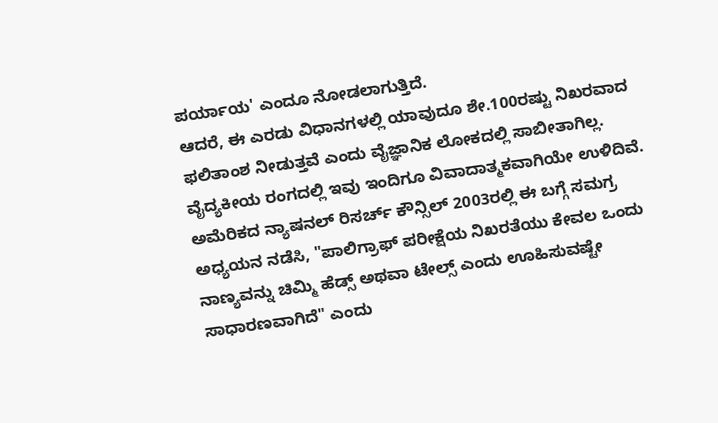ಪರ್ಯಾಯ' ಎಂದೂ ನೋಡಲಾಗುತ್ತಿದೆ.
ಆದರೆ, ಈ ಎರಡು ವಿಧಾನಗಳಲ್ಲಿ ಯಾವುದೂ ಶೇ.100ರಷ್ಟು ನಿಖರವಾದ ಫಲಿತಾಂಶ ನೀಡುತ್ತವೆ ಎಂದು ವೈಜ್ಞಾನಿಕ ಲೋಕದಲ್ಲಿ ಸಾಬೀತಾಗಿಲ್ಲ. ವೈದ್ಯಕೀಯ ರಂಗದಲ್ಲಿ ಇವು ಇಂದಿಗೂ ವಿವಾದಾತ್ಮಕವಾಗಿಯೇ ಉಳಿದಿವೆ.
ಅಮೆರಿಕದ ನ್ಯಾಷನಲ್ ರಿಸರ್ಚ್ ಕೌನ್ಸಿಲ್ 2003ರಲ್ಲಿ ಈ ಬಗ್ಗೆ ಸಮಗ್ರ ಅಧ್ಯಯನ ನಡೆಸಿ, "ಪಾಲಿಗ್ರಾಫ್ ಪರೀಕ್ಷೆಯ ನಿಖರತೆಯು ಕೇವಲ ಒಂದು ನಾಣ್ಯವನ್ನು ಚಿಮ್ಮಿ ಹೆಡ್ಸ್ ಅಥವಾ ಟೇಲ್ಸ್ ಎಂದು ಊಹಿಸುವಷ್ಟೇ ಸಾಧಾರಣವಾಗಿದೆ" ಎಂದು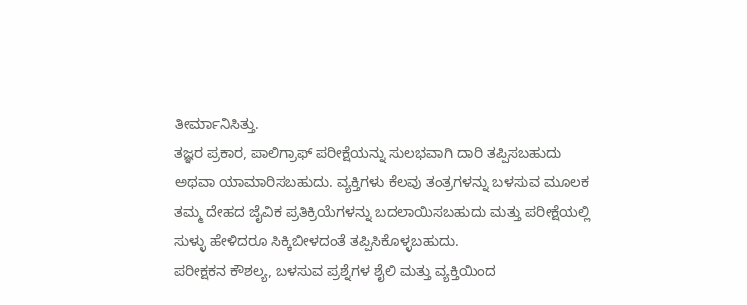ತೀರ್ಮಾನಿಸಿತ್ತು.
ತಜ್ಞರ ಪ್ರಕಾರ, ಪಾಲಿಗ್ರಾಫ್ ಪರೀಕ್ಷೆಯನ್ನು ಸುಲಭವಾಗಿ ದಾರಿ ತಪ್ಪಿಸಬಹುದು ಅಥವಾ ಯಾಮಾರಿಸಬಹುದು. ವ್ಯಕ್ತಿಗಳು ಕೆಲವು ತಂತ್ರಗಳನ್ನು ಬಳಸುವ ಮೂಲಕ ತಮ್ಮ ದೇಹದ ಜೈವಿಕ ಪ್ರತಿಕ್ರಿಯೆಗಳನ್ನು ಬದಲಾಯಿಸಬಹುದು ಮತ್ತು ಪರೀಕ್ಷೆಯಲ್ಲಿ ಸುಳ್ಳು ಹೇಳಿದರೂ ಸಿಕ್ಕಿಬೀಳದಂತೆ ತಪ್ಪಿಸಿಕೊಳ್ಳಬಹುದು.
ಪರೀಕ್ಷಕನ ಕೌಶಲ್ಯ, ಬಳಸುವ ಪ್ರಶ್ನೆಗಳ ಶೈಲಿ ಮತ್ತು ವ್ಯಕ್ತಿಯಿಂದ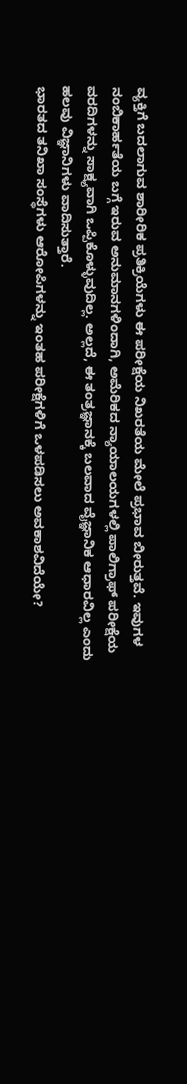ವ್ಯಕ್ತಿಗೆ ಬದಲಾಗುವ ಶಾರೀರಿಕ ಪ್ರತಿಕ್ರಿಯೆಗಳು ಈ ಪರೀಕ್ಷೆಯ ನಿಖರತೆಯ ಮೇಲೆ ಪ್ರಭಾವ ಬೀರುತ್ತವೆ. ಇವುಗಳ ನಂಬಿಕಾರ್ಹತೆಯ ಬಗ್ಗೆ ಇರುವ ಅನುಮಾನಗಳಿಂದಾಗಿ, ಅಮೆರಿಕದ ನ್ಯಾಯಾಲಯಗಳಲ್ಲಿ ಪಾಲಿಗ್ರಾಫ್ ಪರೀಕ್ಷೆಯ ವರದಿಗಳನ್ನು ಸಾಕ್ಷ್ಯವಾಗಿ ಒಪ್ಪಿಕೊಳ್ಳುವುದಿಲ್ಲ. ಅಲ್ಲದೆ, ಈ ತಂತ್ರಜ್ಞಾನಕ್ಕೆ ಬಲವಾದ ವೈಜ್ಞಾನಿಕ ಆಧಾರವಿಲ್ಲ ಎಂದು ಹಲವು ವಿಜ್ಞಾನಿಗಳು ವಾದಿಸುತ್ತಾರೆ.
ಭಾರತದ ತನಿಖಾ ಸಂಸ್ಥೆಗಳು ಆರೋಪಿಗಳನ್ನು ಇಂತಹ ಪರೀಕ್ಷೆಗಳಿಗೆ ಒಳಪಡಿಸಲು ಅವಕಾಶವಿದೆಯೇ?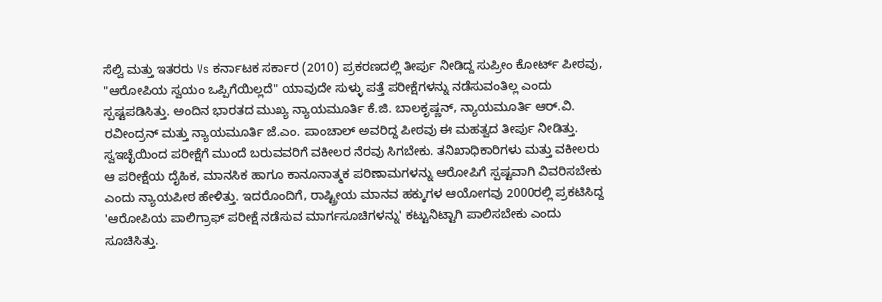ಸೆಲ್ವಿ ಮತ್ತು ಇತರರು Vs ಕರ್ನಾಟಕ ಸರ್ಕಾರ (2010) ಪ್ರಕರಣದಲ್ಲಿ ತೀರ್ಪು ನೀಡಿದ್ದ ಸುಪ್ರೀಂ ಕೋರ್ಟ್ ಪೀಠವು, "ಆರೋಪಿಯ ಸ್ವಯಂ ಒಪ್ಪಿಗೆಯಿಲ್ಲದೆ" ಯಾವುದೇ ಸುಳ್ಳು ಪತ್ತೆ ಪರೀಕ್ಷೆಗಳನ್ನು ನಡೆಸುವಂತಿಲ್ಲ ಎಂದು ಸ್ಪಷ್ಟಪಡಿಸಿತ್ತು. ಅಂದಿನ ಭಾರತದ ಮುಖ್ಯ ನ್ಯಾಯಮೂರ್ತಿ ಕೆ.ಜಿ. ಬಾಲಕೃಷ್ಣನ್, ನ್ಯಾಯಮೂರ್ತಿ ಆರ್.ವಿ. ರವೀಂದ್ರನ್ ಮತ್ತು ನ್ಯಾಯಮೂರ್ತಿ ಜೆ.ಎಂ. ಪಾಂಚಾಲ್ ಅವರಿದ್ದ ಪೀಠವು ಈ ಮಹತ್ವದ ತೀರ್ಪು ನೀಡಿತ್ತು.
ಸ್ವಇಚ್ಛೆಯಿಂದ ಪರೀಕ್ಷೆಗೆ ಮುಂದೆ ಬರುವವರಿಗೆ ವಕೀಲರ ನೆರವು ಸಿಗಬೇಕು. ತನಿಖಾಧಿಕಾರಿಗಳು ಮತ್ತು ವಕೀಲರು ಆ ಪರೀಕ್ಷೆಯ ದೈಹಿಕ, ಮಾನಸಿಕ ಹಾಗೂ ಕಾನೂನಾತ್ಮಕ ಪರಿಣಾಮಗಳನ್ನು ಆರೋಪಿಗೆ ಸ್ಪಷ್ಟವಾಗಿ ವಿವರಿಸಬೇಕು ಎಂದು ನ್ಯಾಯಪೀಠ ಹೇಳಿತ್ತು. ಇದರೊಂದಿಗೆ, ರಾಷ್ಟ್ರೀಯ ಮಾನವ ಹಕ್ಕುಗಳ ಆಯೋಗವು 2000ರಲ್ಲಿ ಪ್ರಕಟಿಸಿದ್ದ 'ಆರೋಪಿಯ ಪಾಲಿಗ್ರಾಫ್ ಪರೀಕ್ಷೆ ನಡೆಸುವ ಮಾರ್ಗಸೂಚಿಗಳನ್ನು' ಕಟ್ಟುನಿಟ್ಟಾಗಿ ಪಾಲಿಸಬೇಕು ಎಂದು ಸೂಚಿಸಿತ್ತು.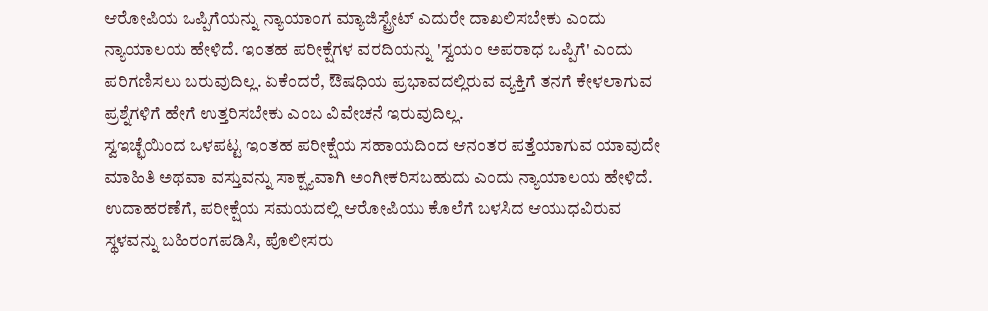ಆರೋಪಿಯ ಒಪ್ಪಿಗೆಯನ್ನು ನ್ಯಾಯಾಂಗ ಮ್ಯಾಜಿಸ್ಟ್ರೇಟ್ ಎದುರೇ ದಾಖಲಿಸಬೇಕು ಎಂದು ನ್ಯಾಯಾಲಯ ಹೇಳಿದೆ. ಇಂತಹ ಪರೀಕ್ಷೆಗಳ ವರದಿಯನ್ನು 'ಸ್ವಯಂ ಅಪರಾಧ ಒಪ್ಪಿಗೆ' ಎಂದು ಪರಿಗಣಿಸಲು ಬರುವುದಿಲ್ಲ. ಏಕೆಂದರೆ, ಔಷಧಿಯ ಪ್ರಭಾವದಲ್ಲಿರುವ ವ್ಯಕ್ತಿಗೆ ತನಗೆ ಕೇಳಲಾಗುವ ಪ್ರಶ್ನೆಗಳಿಗೆ ಹೇಗೆ ಉತ್ತರಿಸಬೇಕು ಎಂಬ ವಿವೇಚನೆ ಇರುವುದಿಲ್ಲ.
ಸ್ವಇಚ್ಛೆಯಿಂದ ಒಳಪಟ್ಟ ಇಂತಹ ಪರೀಕ್ಷೆಯ ಸಹಾಯದಿಂದ ಆನಂತರ ಪತ್ತೆಯಾಗುವ ಯಾವುದೇ ಮಾಹಿತಿ ಅಥವಾ ವಸ್ತುವನ್ನು ಸಾಕ್ಷ್ಯವಾಗಿ ಅಂಗೀಕರಿಸಬಹುದು ಎಂದು ನ್ಯಾಯಾಲಯ ಹೇಳಿದೆ. ಉದಾಹರಣೆಗೆ, ಪರೀಕ್ಷೆಯ ಸಮಯದಲ್ಲಿ ಆರೋಪಿಯು ಕೊಲೆಗೆ ಬಳಸಿದ ಆಯುಧವಿರುವ ಸ್ಥಳವನ್ನು ಬಹಿರಂಗಪಡಿಸಿ, ಪೊಲೀಸರು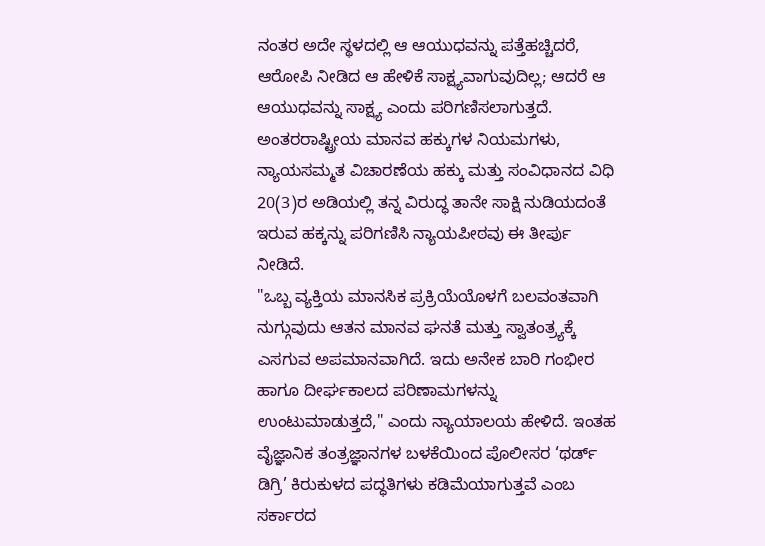ನಂತರ ಅದೇ ಸ್ಥಳದಲ್ಲಿ ಆ ಆಯುಧವನ್ನು ಪತ್ತೆಹಚ್ಚಿದರೆ, ಆರೋಪಿ ನೀಡಿದ ಆ ಹೇಳಿಕೆ ಸಾಕ್ಷ್ಯವಾಗುವುದಿಲ್ಲ; ಆದರೆ ಆ ಆಯುಧವನ್ನು ಸಾಕ್ಷ್ಯ ಎಂದು ಪರಿಗಣಿಸಲಾಗುತ್ತದೆ.
ಅಂತರರಾಷ್ಟ್ರೀಯ ಮಾನವ ಹಕ್ಕುಗಳ ನಿಯಮಗಳು, ನ್ಯಾಯಸಮ್ಮತ ವಿಚಾರಣೆಯ ಹಕ್ಕು ಮತ್ತು ಸಂವಿಧಾನದ ವಿಧಿ 20(3)ರ ಅಡಿಯಲ್ಲಿ ತನ್ನ ವಿರುದ್ಧ ತಾನೇ ಸಾಕ್ಷಿ ನುಡಿಯದಂತೆ ಇರುವ ಹಕ್ಕನ್ನು ಪರಿಗಣಿಸಿ ನ್ಯಾಯಪೀಠವು ಈ ತೀರ್ಪು ನೀಡಿದೆ.
"ಒಬ್ಬ ವ್ಯಕ್ತಿಯ ಮಾನಸಿಕ ಪ್ರಕ್ರಿಯೆಯೊಳಗೆ ಬಲವಂತವಾಗಿ ನುಗ್ಗುವುದು ಆತನ ಮಾನವ ಘನತೆ ಮತ್ತು ಸ್ವಾತಂತ್ರ್ಯಕ್ಕೆ ಎಸಗುವ ಅಪಮಾನವಾಗಿದೆ. ಇದು ಅನೇಕ ಬಾರಿ ಗಂಭೀರ ಹಾಗೂ ದೀರ್ಘಕಾಲದ ಪರಿಣಾಮಗಳನ್ನು ಉಂಟುಮಾಡುತ್ತದೆ," ಎಂದು ನ್ಯಾಯಾಲಯ ಹೇಳಿದೆ. ಇಂತಹ ವೈಜ್ಞಾನಿಕ ತಂತ್ರಜ್ಞಾನಗಳ ಬಳಕೆಯಿಂದ ಪೊಲೀಸರ ‘ಥರ್ಡ್ ಡಿಗ್ರಿ’ ಕಿರುಕುಳದ ಪದ್ಧತಿಗಳು ಕಡಿಮೆಯಾಗುತ್ತವೆ ಎಂಬ ಸರ್ಕಾರದ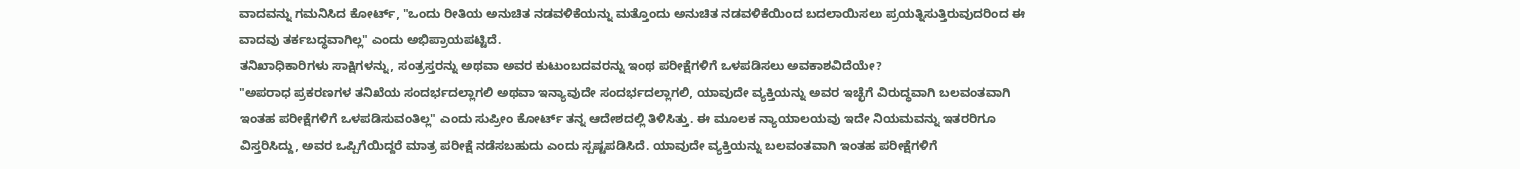ವಾದವನ್ನು ಗಮನಿಸಿದ ಕೋರ್ಟ್, "ಒಂದು ರೀತಿಯ ಅನುಚಿತ ನಡವಳಿಕೆಯನ್ನು ಮತ್ತೊಂದು ಅನುಚಿತ ನಡವಳಿಕೆಯಿಂದ ಬದಲಾಯಿಸಲು ಪ್ರಯತ್ನಿಸುತ್ತಿರುವುದರಿಂದ ಈ ವಾದವು ತರ್ಕಬದ್ಧವಾಗಿಲ್ಲ" ಎಂದು ಅಭಿಪ್ರಾಯಪಟ್ಟಿದೆ.
ತನಿಖಾಧಿಕಾರಿಗಳು ಸಾಕ್ಷಿಗಳನ್ನು, ಸಂತ್ರಸ್ತರನ್ನು ಅಥವಾ ಅವರ ಕುಟುಂಬದವರನ್ನು ಇಂಥ ಪರೀಕ್ಷೆಗಳಿಗೆ ಒಳಪಡಿಸಲು ಅವಕಾಶವಿದೆಯೇ?
"ಅಪರಾಧ ಪ್ರಕರಣಗಳ ತನಿಖೆಯ ಸಂದರ್ಭದಲ್ಲಾಗಲಿ ಅಥವಾ ಇನ್ಯಾವುದೇ ಸಂದರ್ಭದಲ್ಲಾಗಲಿ, ಯಾವುದೇ ವ್ಯಕ್ತಿಯನ್ನು ಅವರ ಇಚ್ಛೆಗೆ ವಿರುದ್ಧವಾಗಿ ಬಲವಂತವಾಗಿ ಇಂತಹ ಪರೀಕ್ಷೆಗಳಿಗೆ ಒಳಪಡಿಸುವಂತಿಲ್ಲ" ಎಂದು ಸುಪ್ರೀಂ ಕೋರ್ಟ್ ತನ್ನ ಆದೇಶದಲ್ಲಿ ತಿಳಿಸಿತ್ತು. ಈ ಮೂಲಕ ನ್ಯಾಯಾಲಯವು ಇದೇ ನಿಯಮವನ್ನು ಇತರರಿಗೂ ವಿಸ್ತರಿಸಿದ್ದು, ಅವರ ಒಪ್ಪಿಗೆಯಿದ್ದರೆ ಮಾತ್ರ ಪರೀಕ್ಷೆ ನಡೆಸಬಹುದು ಎಂದು ಸ್ಪಷ್ಟಪಡಿಸಿದೆ. ಯಾವುದೇ ವ್ಯಕ್ತಿಯನ್ನು ಬಲವಂತವಾಗಿ ಇಂತಹ ಪರೀಕ್ಷೆಗಳಿಗೆ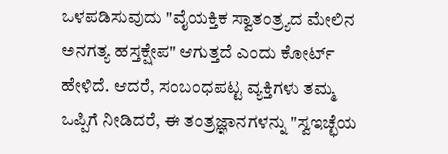ಒಳಪಡಿಸುವುದು "ವೈಯಕ್ತಿಕ ಸ್ವಾತಂತ್ರ್ಯದ ಮೇಲಿನ ಅನಗತ್ಯ ಹಸ್ತಕ್ಷೇಪ" ಆಗುತ್ತದೆ ಎಂದು ಕೋರ್ಟ್ ಹೇಳಿದೆ. ಆದರೆ, ಸಂಬಂಧಪಟ್ಟ ವ್ಯಕ್ತಿಗಳು ತಮ್ಮ ಒಪ್ಪಿಗೆ ನೀಡಿದರೆ, ಈ ತಂತ್ರಜ್ಞಾನಗಳನ್ನು "ಸ್ವಇಚ್ಛೆಯ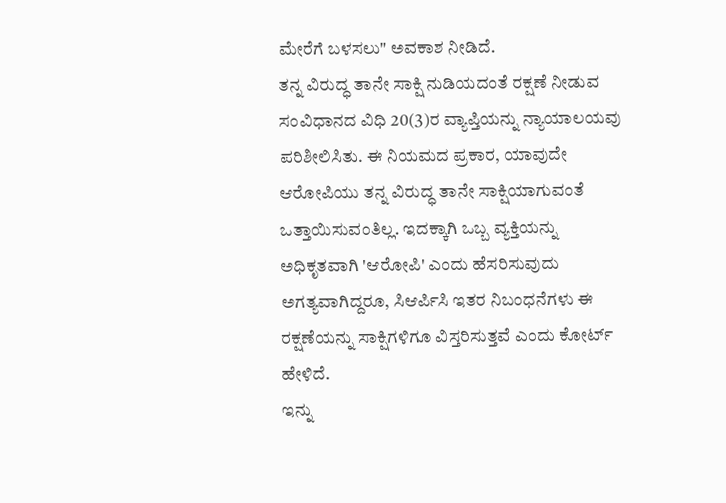ಮೇರೆಗೆ ಬಳಸಲು" ಅವಕಾಶ ನೀಡಿದೆ.
ತನ್ನ ವಿರುದ್ಧ ತಾನೇ ಸಾಕ್ಷಿ ನುಡಿಯದಂತೆ ರಕ್ಷಣೆ ನೀಡುವ ಸಂವಿಧಾನದ ವಿಧಿ 20(3)ರ ವ್ಯಾಪ್ತಿಯನ್ನು ನ್ಯಾಯಾಲಯವು ಪರಿಶೀಲಿಸಿತು. ಈ ನಿಯಮದ ಪ್ರಕಾರ, ಯಾವುದೇ ಆರೋಪಿಯು ತನ್ನ ವಿರುದ್ಧ ತಾನೇ ಸಾಕ್ಷಿಯಾಗುವಂತೆ ಒತ್ತಾಯಿಸುವಂತಿಲ್ಲ. ಇದಕ್ಕಾಗಿ ಒಬ್ಬ ವ್ಯಕ್ತಿಯನ್ನು ಅಧಿಕೃತವಾಗಿ 'ಆರೋಪಿ' ಎಂದು ಹೆಸರಿಸುವುದು ಅಗತ್ಯವಾಗಿದ್ದರೂ, ಸಿಆರ್ಪಿಸಿ ಇತರ ನಿಬಂಧನೆಗಳು ಈ ರಕ್ಷಣೆಯನ್ನು ಸಾಕ್ಷಿಗಳಿಗೂ ವಿಸ್ತರಿಸುತ್ತವೆ ಎಂದು ಕೋರ್ಟ್ ಹೇಳಿದೆ.
ಇನ್ನು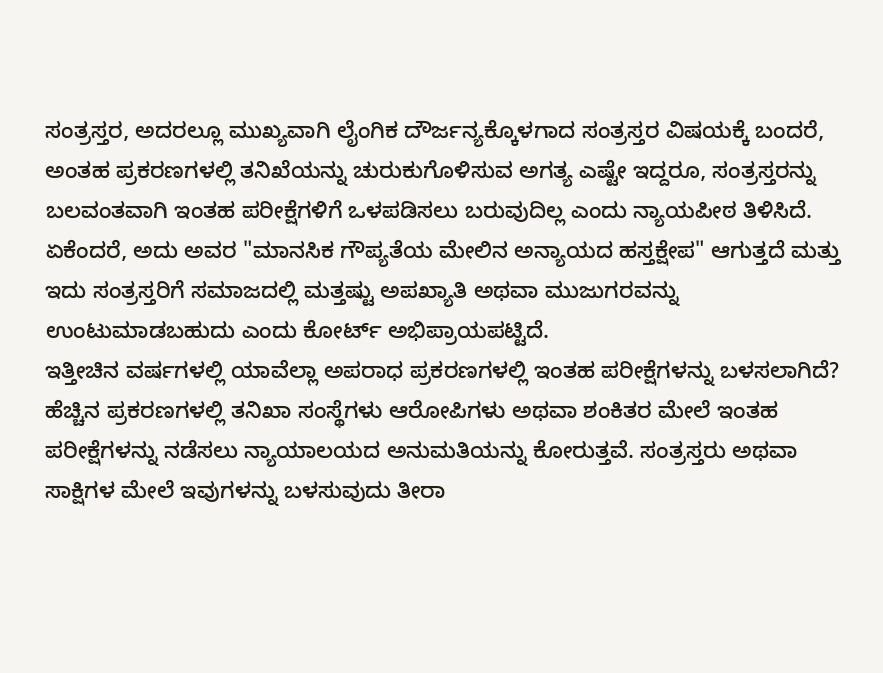ಸಂತ್ರಸ್ತರ, ಅದರಲ್ಲೂ ಮುಖ್ಯವಾಗಿ ಲೈಂಗಿಕ ದೌರ್ಜನ್ಯಕ್ಕೊಳಗಾದ ಸಂತ್ರಸ್ತರ ವಿಷಯಕ್ಕೆ ಬಂದರೆ, ಅಂತಹ ಪ್ರಕರಣಗಳಲ್ಲಿ ತನಿಖೆಯನ್ನು ಚುರುಕುಗೊಳಿಸುವ ಅಗತ್ಯ ಎಷ್ಟೇ ಇದ್ದರೂ, ಸಂತ್ರಸ್ತರನ್ನು ಬಲವಂತವಾಗಿ ಇಂತಹ ಪರೀಕ್ಷೆಗಳಿಗೆ ಒಳಪಡಿಸಲು ಬರುವುದಿಲ್ಲ ಎಂದು ನ್ಯಾಯಪೀಠ ತಿಳಿಸಿದೆ. ಏಕೆಂದರೆ, ಅದು ಅವರ "ಮಾನಸಿಕ ಗೌಪ್ಯತೆಯ ಮೇಲಿನ ಅನ್ಯಾಯದ ಹಸ್ತಕ್ಷೇಪ" ಆಗುತ್ತದೆ ಮತ್ತು ಇದು ಸಂತ್ರಸ್ತರಿಗೆ ಸಮಾಜದಲ್ಲಿ ಮತ್ತಷ್ಟು ಅಪಖ್ಯಾತಿ ಅಥವಾ ಮುಜುಗರವನ್ನು ಉಂಟುಮಾಡಬಹುದು ಎಂದು ಕೋರ್ಟ್ ಅಭಿಪ್ರಾಯಪಟ್ಟಿದೆ.
ಇತ್ತೀಚಿನ ವರ್ಷಗಳಲ್ಲಿ ಯಾವೆಲ್ಲಾ ಅಪರಾಧ ಪ್ರಕರಣಗಳಲ್ಲಿ ಇಂತಹ ಪರೀಕ್ಷೆಗಳನ್ನು ಬಳಸಲಾಗಿದೆ?
ಹೆಚ್ಚಿನ ಪ್ರಕರಣಗಳಲ್ಲಿ ತನಿಖಾ ಸಂಸ್ಥೆಗಳು ಆರೋಪಿಗಳು ಅಥವಾ ಶಂಕಿತರ ಮೇಲೆ ಇಂತಹ ಪರೀಕ್ಷೆಗಳನ್ನು ನಡೆಸಲು ನ್ಯಾಯಾಲಯದ ಅನುಮತಿಯನ್ನು ಕೋರುತ್ತವೆ. ಸಂತ್ರಸ್ತರು ಅಥವಾ ಸಾಕ್ಷಿಗಳ ಮೇಲೆ ಇವುಗಳನ್ನು ಬಳಸುವುದು ತೀರಾ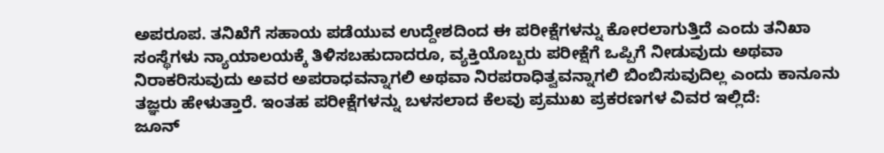ಅಪರೂಪ. ತನಿಖೆಗೆ ಸಹಾಯ ಪಡೆಯುವ ಉದ್ದೇಶದಿಂದ ಈ ಪರೀಕ್ಷೆಗಳನ್ನು ಕೋರಲಾಗುತ್ತಿದೆ ಎಂದು ತನಿಖಾ ಸಂಸ್ಥೆಗಳು ನ್ಯಾಯಾಲಯಕ್ಕೆ ತಿಳಿಸಬಹುದಾದರೂ, ವ್ಯಕ್ತಿಯೊಬ್ಬರು ಪರೀಕ್ಷೆಗೆ ಒಪ್ಪಿಗೆ ನೀಡುವುದು ಅಥವಾ ನಿರಾಕರಿಸುವುದು ಅವರ ಅಪರಾಧವನ್ನಾಗಲಿ ಅಥವಾ ನಿರಪರಾಧಿತ್ವವನ್ನಾಗಲಿ ಬಿಂಬಿಸುವುದಿಲ್ಲ ಎಂದು ಕಾನೂನು ತಜ್ಞರು ಹೇಳುತ್ತಾರೆ. ಇಂತಹ ಪರೀಕ್ಷೆಗಳನ್ನು ಬಳಸಲಾದ ಕೆಲವು ಪ್ರಮುಖ ಪ್ರಕರಣಗಳ ವಿವರ ಇಲ್ಲಿದೆ:
ಜೂನ್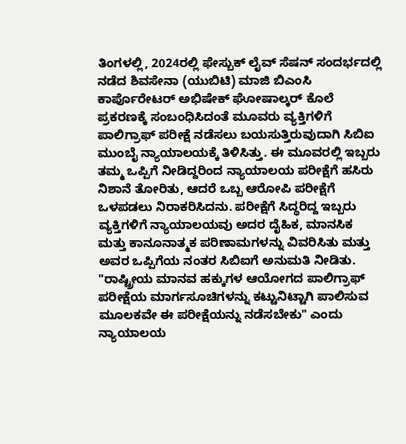ತಿಂಗಳಲ್ಲಿ, 2024ರಲ್ಲಿ ಫೇಸ್ಬುಕ್ ಲೈವ್ ಸೆಷನ್ ಸಂದರ್ಭದಲ್ಲಿ ನಡೆದ ಶಿವಸೇನಾ (ಯುಬಿಟಿ) ಮಾಜಿ ಬಿಎಂಸಿ ಕಾರ್ಪೊರೇಟರ್ ಅಭಿಷೇಕ್ ಘೋಷಾಲ್ಕರ್ ಕೊಲೆ ಪ್ರಕರಣಕ್ಕೆ ಸಂಬಂಧಿಸಿದಂತೆ ಮೂವರು ವ್ಯಕ್ತಿಗಳಿಗೆ ಪಾಲಿಗ್ರಾಫ್ ಪರೀಕ್ಷೆ ನಡೆಸಲು ಬಯಸುತ್ತಿರುವುದಾಗಿ ಸಿಬಿಐ ಮುಂಬೈ ನ್ಯಾಯಾಲಯಕ್ಕೆ ತಿಳಿಸಿತ್ತು. ಈ ಮೂವರಲ್ಲಿ ಇಬ್ಬರು ತಮ್ಮ ಒಪ್ಪಿಗೆ ನೀಡಿದ್ದರಿಂದ ನ್ಯಾಯಾಲಯ ಪರೀಕ್ಷೆಗೆ ಹಸಿರು ನಿಶಾನೆ ತೋರಿತು, ಆದರೆ ಒಬ್ಬ ಆರೋಪಿ ಪರೀಕ್ಷೆಗೆ ಒಳಪಡಲು ನಿರಾಕರಿಸಿದನು. ಪರೀಕ್ಷೆಗೆ ಸಿದ್ಧರಿದ್ದ ಇಬ್ಬರು ವ್ಯಕ್ತಿಗಳಿಗೆ ನ್ಯಾಯಾಲಯವು ಅದರ ದೈಹಿಕ, ಮಾನಸಿಕ ಮತ್ತು ಕಾನೂನಾತ್ಮಕ ಪರಿಣಾಮಗಳನ್ನು ವಿವರಿಸಿತು ಮತ್ತು ಅವರ ಒಪ್ಪಿಗೆಯ ನಂತರ ಸಿಬಿಐಗೆ ಅನುಮತಿ ನೀಡಿತು. "ರಾಷ್ಟ್ರೀಯ ಮಾನವ ಹಕ್ಕುಗಳ ಆಯೋಗದ ಪಾಲಿಗ್ರಾಫ್ ಪರೀಕ್ಷೆಯ ಮಾರ್ಗಸೂಚಿಗಳನ್ನು ಕಟ್ಟುನಿಟ್ಟಾಗಿ ಪಾಲಿಸುವ ಮೂಲಕವೇ ಈ ಪರೀಕ್ಷೆಯನ್ನು ನಡೆಸಬೇಕು" ಎಂದು ನ್ಯಾಯಾಲಯ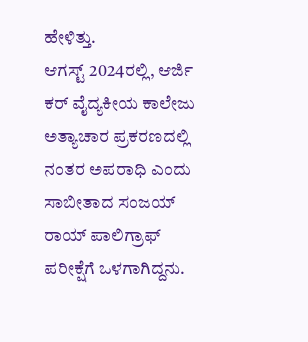ಹೇಳಿತ್ತು.
ಆಗಸ್ಟ್ 2024ರಲ್ಲಿ, ಆರ್ಜಿ ಕರ್ ವೈದ್ಯಕೀಯ ಕಾಲೇಜು ಅತ್ಯಾಚಾರ ಪ್ರಕರಣದಲ್ಲಿ ನಂತರ ಅಪರಾಧಿ ಎಂದು ಸಾಬೀತಾದ ಸಂಜಯ್ ರಾಯ್ ಪಾಲಿಗ್ರಾಫ್ ಪರೀಕ್ಷೆಗೆ ಒಳಗಾಗಿದ್ದನು.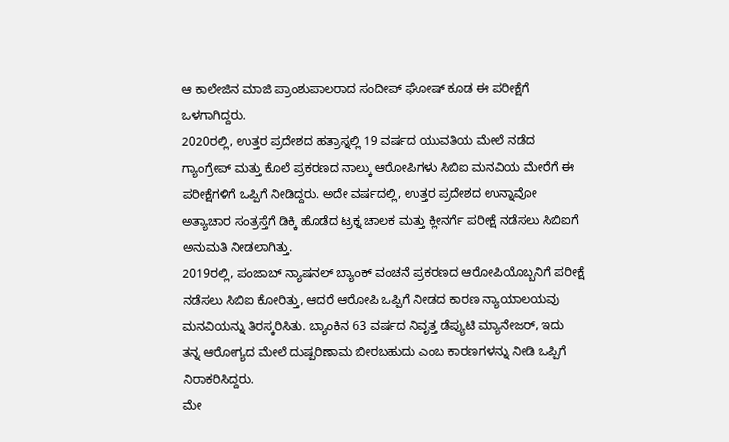ಆ ಕಾಲೇಜಿನ ಮಾಜಿ ಪ್ರಾಂಶುಪಾಲರಾದ ಸಂದೀಪ್ ಘೋಷ್ ಕೂಡ ಈ ಪರೀಕ್ಷೆಗೆ ಒಳಗಾಗಿದ್ದರು.
2020ರಲ್ಲಿ, ಉತ್ತರ ಪ್ರದೇಶದ ಹತ್ರಾಸ್ನಲ್ಲಿ 19 ವರ್ಷದ ಯುವತಿಯ ಮೇಲೆ ನಡೆದ ಗ್ಯಾಂಗ್ರೇಪ್ ಮತ್ತು ಕೊಲೆ ಪ್ರಕರಣದ ನಾಲ್ಕು ಆರೋಪಿಗಳು ಸಿಬಿಐ ಮನವಿಯ ಮೇರೆಗೆ ಈ ಪರೀಕ್ಷೆಗಳಿಗೆ ಒಪ್ಪಿಗೆ ನೀಡಿದ್ದರು. ಅದೇ ವರ್ಷದಲ್ಲಿ, ಉತ್ತರ ಪ್ರದೇಶದ ಉನ್ನಾವೋ ಅತ್ಯಾಚಾರ ಸಂತ್ರಸ್ತೆಗೆ ಡಿಕ್ಕಿ ಹೊಡೆದ ಟ್ರಕ್ನ ಚಾಲಕ ಮತ್ತು ಕ್ಲೀನರ್ಗೆ ಪರೀಕ್ಷೆ ನಡೆಸಲು ಸಿಬಿಐಗೆ ಅನುಮತಿ ನೀಡಲಾಗಿತ್ತು.
2019ರಲ್ಲಿ, ಪಂಜಾಬ್ ನ್ಯಾಷನಲ್ ಬ್ಯಾಂಕ್ ವಂಚನೆ ಪ್ರಕರಣದ ಆರೋಪಿಯೊಬ್ಬನಿಗೆ ಪರೀಕ್ಷೆ ನಡೆಸಲು ಸಿಬಿಐ ಕೋರಿತ್ತು, ಆದರೆ ಆರೋಪಿ ಒಪ್ಪಿಗೆ ನೀಡದ ಕಾರಣ ನ್ಯಾಯಾಲಯವು ಮನವಿಯನ್ನು ತಿರಸ್ಕರಿಸಿತು. ಬ್ಯಾಂಕಿನ 63 ವರ್ಷದ ನಿವೃತ್ತ ಡೆಪ್ಯುಟಿ ಮ್ಯಾನೇಜರ್, ಇದು ತನ್ನ ಆರೋಗ್ಯದ ಮೇಲೆ ದುಷ್ಪರಿಣಾಮ ಬೀರಬಹುದು ಎಂಬ ಕಾರಣಗಳನ್ನು ನೀಡಿ ಒಪ್ಪಿಗೆ ನಿರಾಕರಿಸಿದ್ದರು.
ಮೇ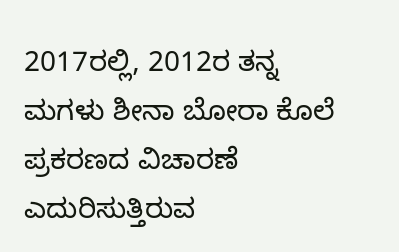2017ರಲ್ಲಿ, 2012ರ ತನ್ನ ಮಗಳು ಶೀನಾ ಬೋರಾ ಕೊಲೆ ಪ್ರಕರಣದ ವಿಚಾರಣೆ ಎದುರಿಸುತ್ತಿರುವ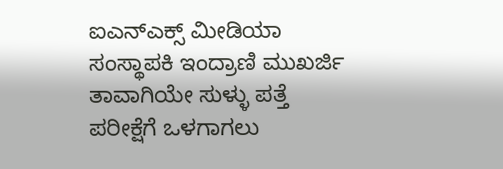ಐಎನ್ಎಕ್ಸ್ ಮೀಡಿಯಾ ಸಂಸ್ಥಾಪಕಿ ಇಂದ್ರಾಣಿ ಮುಖರ್ಜಿ ತಾವಾಗಿಯೇ ಸುಳ್ಳು ಪತ್ತೆ ಪರೀಕ್ಷೆಗೆ ಒಳಗಾಗಲು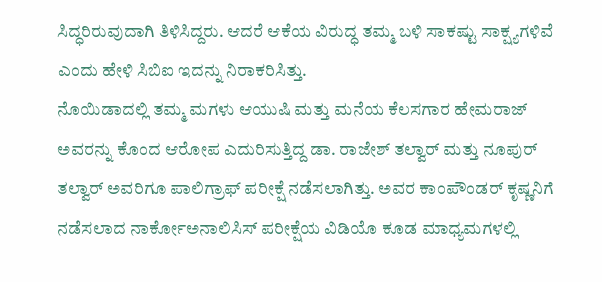ಸಿದ್ಧರಿರುವುದಾಗಿ ತಿಳಿಸಿದ್ದರು. ಆದರೆ ಆಕೆಯ ವಿರುದ್ಧ ತಮ್ಮ ಬಳಿ ಸಾಕಷ್ಟು ಸಾಕ್ಷ್ಯಗಳಿವೆ ಎಂದು ಹೇಳಿ ಸಿಬಿಐ ಇದನ್ನು ನಿರಾಕರಿಸಿತ್ತು.
ನೊಯಿಡಾದಲ್ಲಿ ತಮ್ಮ ಮಗಳು ಆಯುಷಿ ಮತ್ತು ಮನೆಯ ಕೆಲಸಗಾರ ಹೇಮರಾಜ್ ಅವರನ್ನು ಕೊಂದ ಆರೋಪ ಎದುರಿಸುತ್ತಿದ್ದ ಡಾ. ರಾಜೇಶ್ ತಲ್ವಾರ್ ಮತ್ತು ನೂಪುರ್ ತಲ್ವಾರ್ ಅವರಿಗೂ ಪಾಲಿಗ್ರಾಫ್ ಪರೀಕ್ಷೆ ನಡೆಸಲಾಗಿತ್ತು. ಅವರ ಕಾಂಪೌಂಡರ್ ಕೃಷ್ಣನಿಗೆ ನಡೆಸಲಾದ ನಾರ್ಕೋಅನಾಲಿಸಿಸ್ ಪರೀಕ್ಷೆಯ ವಿಡಿಯೊ ಕೂಡ ಮಾಧ್ಯಮಗಳಲ್ಲಿ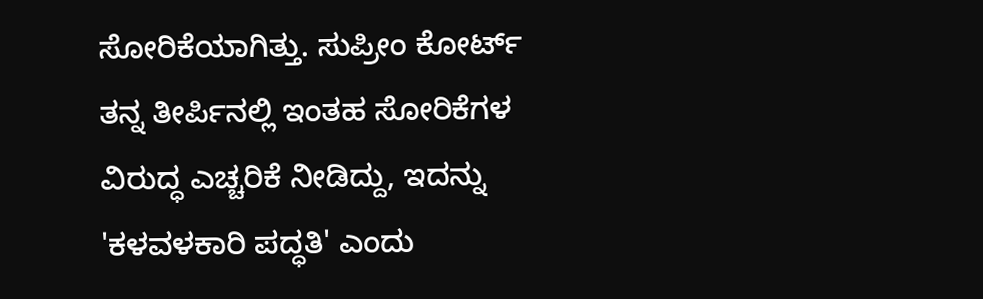ಸೋರಿಕೆಯಾಗಿತ್ತು. ಸುಪ್ರೀಂ ಕೋರ್ಟ್ ತನ್ನ ತೀರ್ಪಿನಲ್ಲಿ ಇಂತಹ ಸೋರಿಕೆಗಳ ವಿರುದ್ಧ ಎಚ್ಚರಿಕೆ ನೀಡಿದ್ದು, ಇದನ್ನು 'ಕಳವಳಕಾರಿ ಪದ್ಧತಿ' ಎಂದು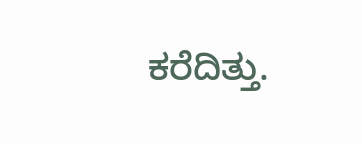ಕರೆದಿತ್ತು.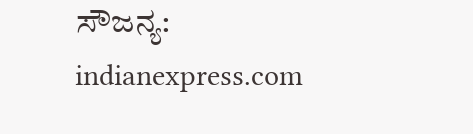ಸೌಜನ್ಯ: indianexpress.com